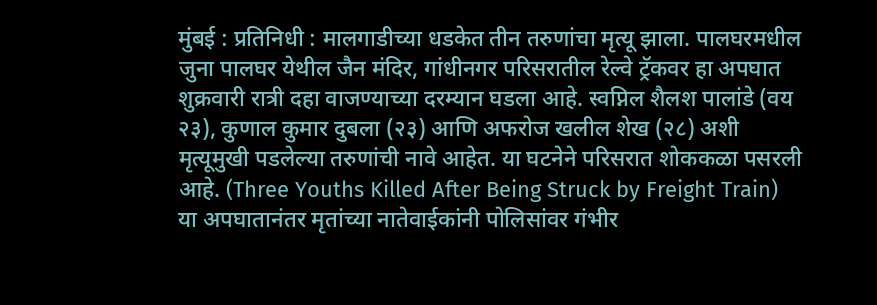मुंबई : प्रतिनिधी : मालगाडीच्या धडकेत तीन तरुणांचा मृत्यू झाला. पालघरमधील जुना पालघर येथील जैन मंदिर, गांधीनगर परिसरातील रेल्वे ट्रॅकवर हा अपघात शुक्रवारी रात्री दहा वाजण्याच्या दरम्यान घडला आहे. स्वप्निल शैलश पालांडे (वय २३), कुणाल कुमार दुबला (२३) आणि अफरोज खलील शेख (२८) अशी मृत्यूमुखी पडलेल्या तरुणांची नावे आहेत. या घटनेने परिसरात शोककळा पसरली आहे. (Three Youths Killed After Being Struck by Freight Train)
या अपघातानंतर मृतांच्या नातेवाईकांनी पोलिसांवर गंभीर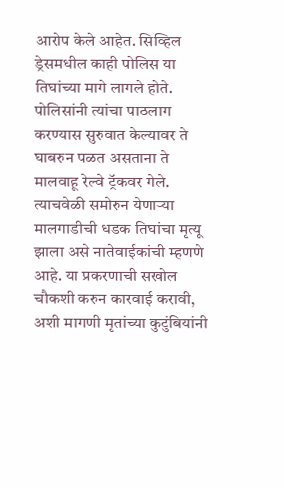आरोप केले आहेत. सिव्हिल ड्रेसमधील काही पोलिस या तिघांच्या मागे लागले होते. पोलिसांनी त्यांचा पाठलाग करण्यास सुरुवात केल्यावर ते घाबरुन पळत असताना ते मालवाहू रेल्वे ट्रॅकवर गेले. त्याचवेळी समोरुन येणाऱ्या मालगाडीची धडक तिघांचा मृत्यू झाला असे नातेवाईकांची म्हणणे आहे. या प्रकरणाची सखोल चौकशी करुन कारवाई करावी, अशी मागणी मृतांच्या कुटुंबियांनी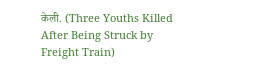केली. (Three Youths Killed After Being Struck by Freight Train)